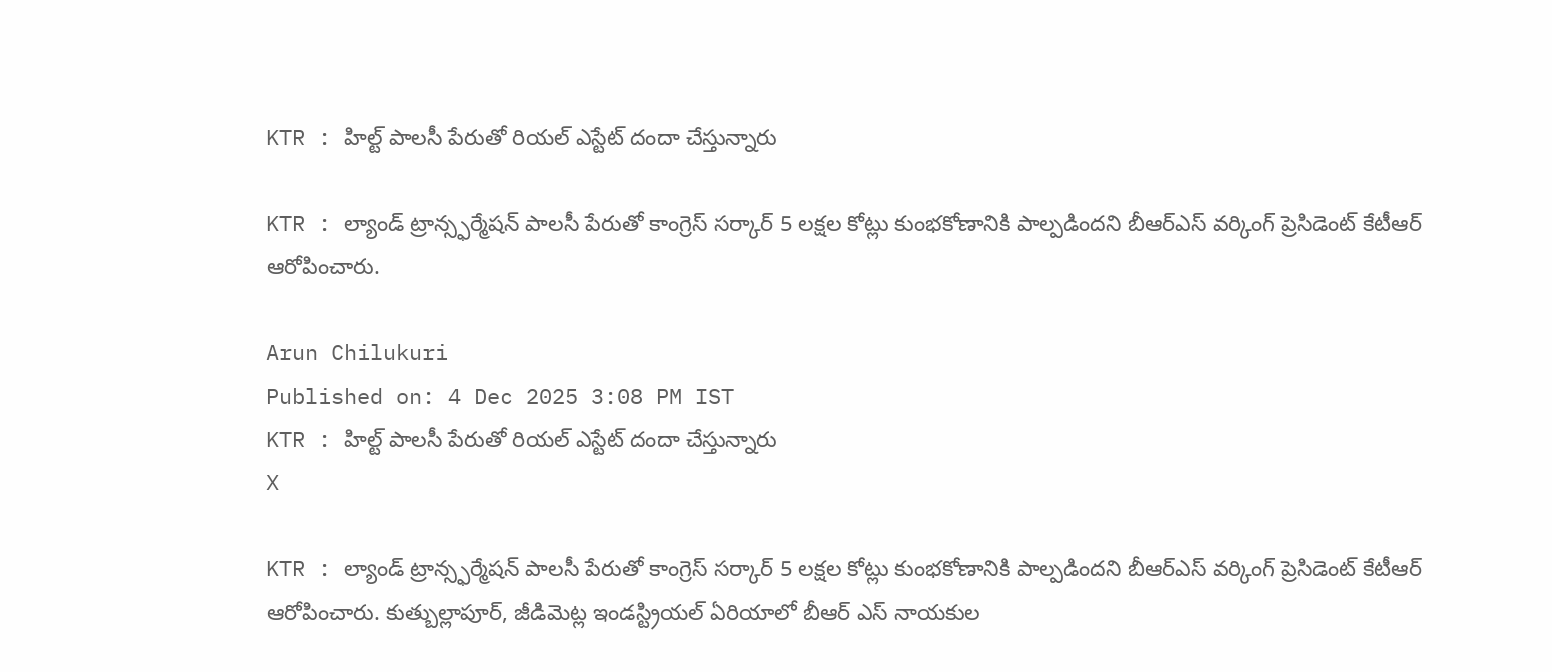KTR : హిల్ట్‌ పాలసీ పేరుతో రియల్‌ ఎస్టేట్‌ దందా చేస్తున్నారు

KTR : ల్యాండ్ ట్రాన్స్ఫర్మేషన్ పాలసీ పేరుతో కాంగ్రెస్ సర్కార్‌ 5 లక్షల కోట్లు కుంభకోణానికి పాల్పడిందని బీఆర్ఎస్ వర్కింగ్ ప్రెసిడెంట్ కేటీఆర్ ఆరోపించారు.

Arun Chilukuri
Published on: 4 Dec 2025 3:08 PM IST
KTR : హిల్ట్‌ పాలసీ పేరుతో రియల్‌ ఎస్టేట్‌ దందా చేస్తున్నారు
X

KTR : ల్యాండ్ ట్రాన్స్ఫర్మేషన్ పాలసీ పేరుతో కాంగ్రెస్ సర్కార్‌ 5 లక్షల కోట్లు కుంభకోణానికి పాల్పడిందని బీఆర్ఎస్ వర్కింగ్ ప్రెసిడెంట్ కేటీఆర్ ఆరోపించారు. కుత్బుల్లాపూర్, జీడిమెట్ల ఇండస్ట్రియల్ ఏరియాలో బీఆర్ ఎస్ నాయకుల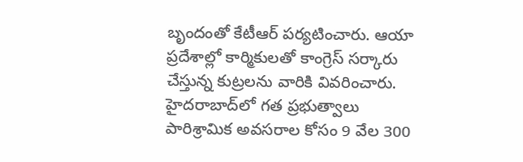బృందంతో కేటీఆర్ పర్యటించారు. ఆయా ప్రదేశాల్లో కార్మికులతో కాంగ్రెస్ సర్కారు చేస్తున్న కుట్రలను వారికి వివరించారు. హైదరాబాద్‌లో గత ప్రభుత్వాలు పారిశ్రామిక అవసరాల కోసం 9 వేల 300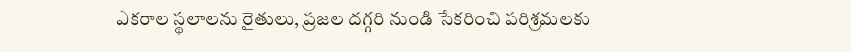ఎకరాల స్థలాలను రైతులు, ప్రజల దగ్గరి నుండి సేకరించి పరిశ్రమలకు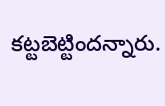కట్టబెట్టిందన్నారు.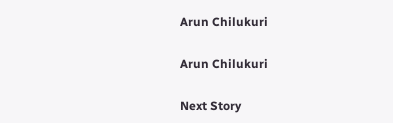Arun Chilukuri

Arun Chilukuri

Next Story